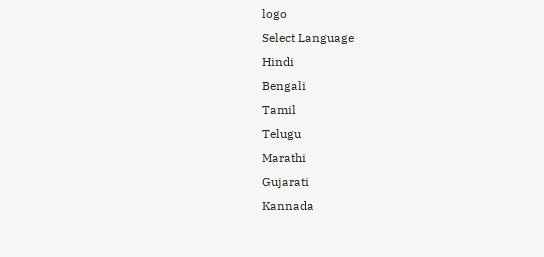logo
Select Language
Hindi
Bengali
Tamil
Telugu
Marathi
Gujarati
Kannada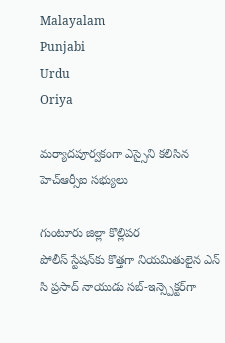Malayalam
Punjabi
Urdu
Oriya

మర్యాదపూర్వకంగా ఎస్సైని కలిసిన హెచ్ఆర్సీఐ సభ్యులు

గుంటూరు జిల్లా కొల్లిపర
పోలీస్‌ స్టేషన్‌కు కొత్తగా నియమితులైన ఎన్ సి ప్రసాద్ నాయుడు సబ్‌-ఇన్స్పెక్టర్‌గా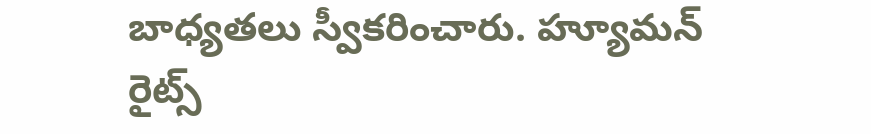బాధ్యతలు స్వీకరించారు. హ్యూమన్ రైట్స్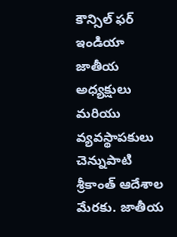కౌన్సిల్ ఫర్ ఇండియా జాతీయ అధ్యక్షులు మరియు వ్యవస్థాపకులు చెన్నుపాటి శ్రీకాంత్ ఆదేశాల మేరకు. జాతీయ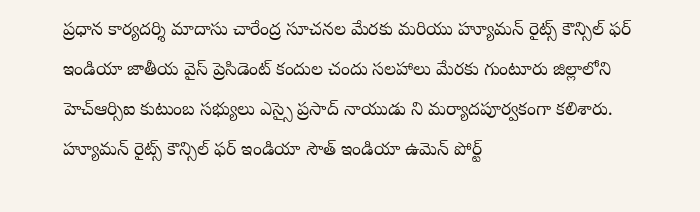ప్రధాన కార్యదర్శి మాదాసు చారేంద్ర సూచనల మేరకు మరియు హ్యూమన్ రైట్స్ కౌన్సిల్ ఫర్ ఇండియా జాతీయ వైస్ ప్రెసిడెంట్ కందుల చందు సలహాలు మేరకు గుంటూరు జిల్లాలోని హెచ్ఆర్సిఐ కుటుంబ సభ్యులు ఎస్సై ప్రసాద్ నాయుడు ని మర్యాదపూర్వకంగా కలిశారు. హ్యూమన్ రైట్స్ కౌన్సిల్ ఫర్ ఇండియా సౌత్ ఇండియా ఉమెన్ పోర్ట్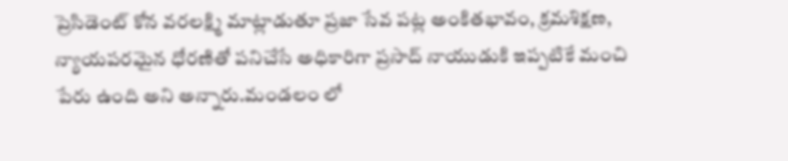ప్రెసిడెంట్ కోన వరలక్ష్మి మాట్లాడుతూ ప్రజా సేవ పట్ల అంకితభావం, క్రమశిక్షణ, న్యాయపరమైన ధోరణితో పనిచేసే అధికారిగా ప్రసాద్ నాయుడుకి ఇప్పటికే మంచి పేరు ఉంది అని అన్నారు.మండలం లో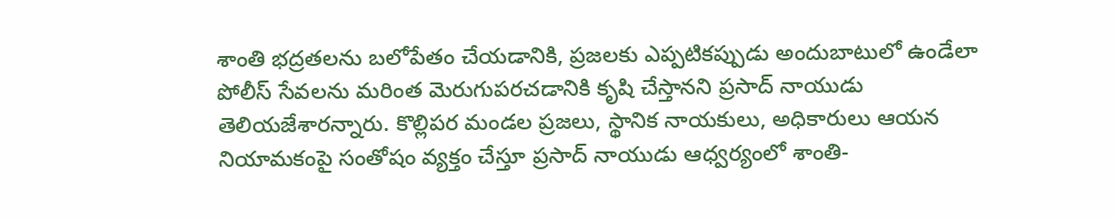శాంతి భద్రతలను బలోపేతం చేయడానికి, ప్రజలకు ఎప్పటికప్పుడు అందుబాటులో ఉండేలా పోలీస్ సేవలను మరింత మెరుగుపరచడానికి కృషి చేస్తానని ప్రసాద్ నాయుడు తెలియజేశారన్నారు. కొల్లిపర మండల ప్రజలు, స్థానిక నాయకులు, అధికారులు ఆయన నియామకంపై సంతోషం వ్యక్తం చేస్తూ ప్రసాద్ నాయుడు ఆధ్వర్యంలో శాంతి-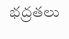భద్రతలు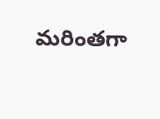మరింతగా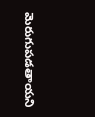మెరుగుపడతాయని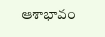ఆశాభావం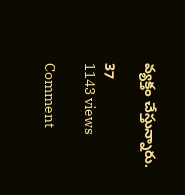వ్యక్తం చేస్తున్నారు.

37
1143 views

Comment